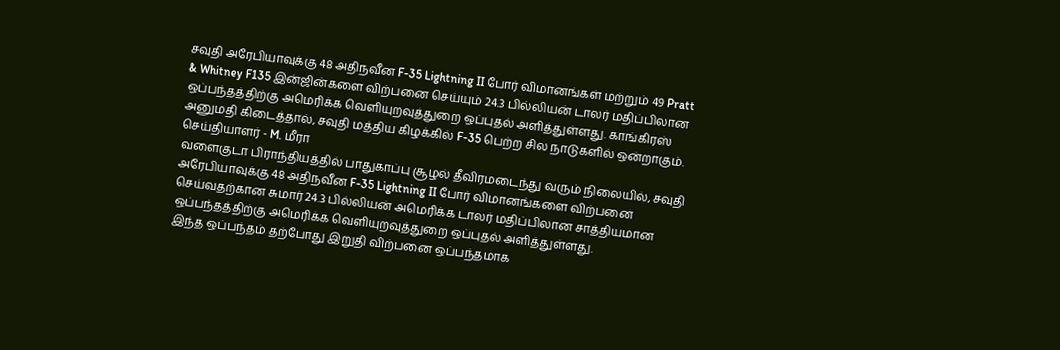சவுதி அரேபியாவுக்கு 48 அதிநவீன F-35 Lightning II போர் விமானங்கள் மற்றும் 49 Pratt & Whitney F135 இன்ஜின்களை விற்பனை செய்யும் 24.3 பில்லியன் டாலர் மதிப்பிலான ஒப்பந்தத்திற்கு அமெரிக்க வெளியுறவுத்துறை ஒப்புதல் அளித்துள்ளது. காங்கிரஸ் அனுமதி கிடைத்தால், சவுதி மத்திய கிழக்கில் F-35 பெற்ற சில நாடுகளில் ஒன்றாகும்.
செய்தியாளர் - M. மீரா
வளைகுடா பிராந்தியத்தில் பாதுகாப்பு சூழல் தீவிரமடைந்து வரும் நிலையில், சவுதி அரேபியாவுக்கு 48 அதிநவீன F-35 Lightning II போர் விமானங்களை விற்பனை செய்வதற்கான சுமார் 24.3 பில்லியன் அமெரிக்க டாலர் மதிப்பிலான சாத்தியமான ஒப்பந்தத்திற்கு அமெரிக்க வெளியுறவுத்துறை ஒப்புதல் அளித்துள்ளது.
இந்த ஒப்பந்தம் தற்போது இறுதி விற்பனை ஒப்பந்தமாக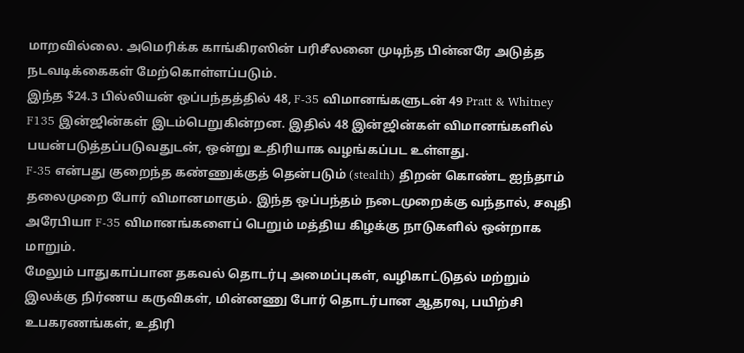மாறவில்லை. அமெரிக்க காங்கிரஸின் பரிசீலனை முடிந்த பின்னரே அடுத்த நடவடிக்கைகள் மேற்கொள்ளப்படும்.
இந்த $24.3 பில்லியன் ஒப்பந்தத்தில் 48, F-35 விமானங்களுடன் 49 Pratt & Whitney F135 இன்ஜின்கள் இடம்பெறுகின்றன. இதில் 48 இன்ஜின்கள் விமானங்களில் பயன்படுத்தப்படுவதுடன், ஒன்று உதிரியாக வழங்கப்பட உள்ளது.
F-35 என்பது குறைந்த கண்ணுக்குத் தென்படும் (stealth) திறன் கொண்ட ஐந்தாம் தலைமுறை போர் விமானமாகும். இந்த ஒப்பந்தம் நடைமுறைக்கு வந்தால், சவுதி அரேபியா F-35 விமானங்களைப் பெறும் மத்திய கிழக்கு நாடுகளில் ஒன்றாக மாறும்.
மேலும் பாதுகாப்பான தகவல் தொடர்பு அமைப்புகள், வழிகாட்டுதல் மற்றும் இலக்கு நிர்ணய கருவிகள், மின்னணு போர் தொடர்பான ஆதரவு, பயிற்சி உபகரணங்கள், உதிரி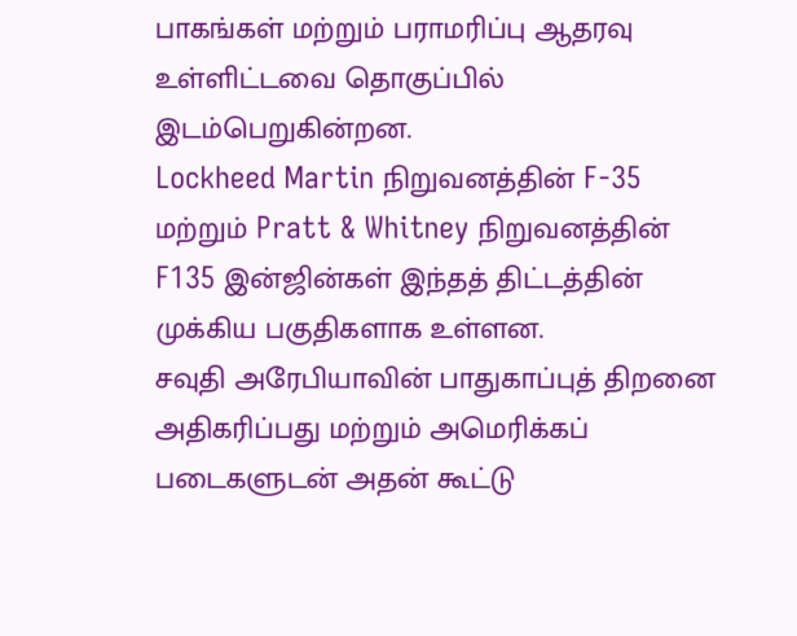பாகங்கள் மற்றும் பராமரிப்பு ஆதரவு உள்ளிட்டவை தொகுப்பில் இடம்பெறுகின்றன.
Lockheed Martin நிறுவனத்தின் F-35 மற்றும் Pratt & Whitney நிறுவனத்தின் F135 இன்ஜின்கள் இந்தத் திட்டத்தின் முக்கிய பகுதிகளாக உள்ளன.
சவுதி அரேபியாவின் பாதுகாப்புத் திறனை அதிகரிப்பது மற்றும் அமெரிக்கப் படைகளுடன் அதன் கூட்டு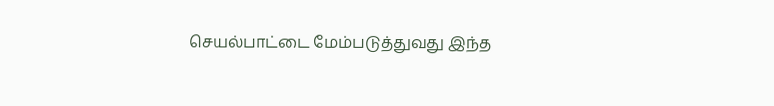செயல்பாட்டை மேம்படுத்துவது இந்த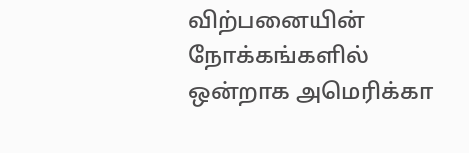விற்பனையின் நோக்கங்களில் ஒன்றாக அமெரிக்கா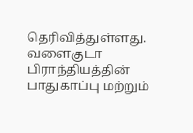தெரிவித்துள்ளது. வளைகுடா பிராந்தியத்தின் பாதுகாப்பு மற்றும்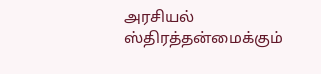அரசியல் ஸ்திரத்தன்மைக்கும்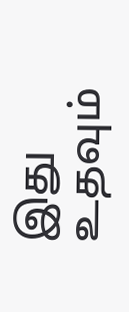இது உதவும்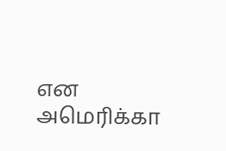என அமெரிக்கா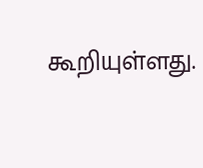கூறியுள்ளது.